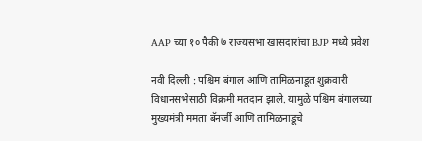AAP च्या १० पैकी ७ राज्यसभा खासदारांचा BJP मध्ये प्रवेश

नवी दिल्ली : पश्चिम बंगाल आणि तामिळनाडूत शुक्रवारी विधानसभेसाठी विक्रमी मतदान झाले. यामुळे पश्चिम बंगालच्या मुख्यमंत्री ममता बॅनर्जी आणि तामिळनाडूचे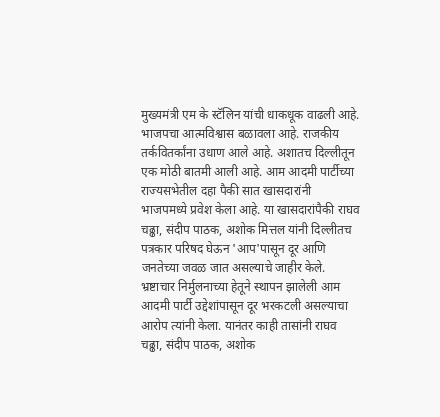मुख्यमंत्री एम के स्टॅलिन यांची धाकधूक वाढली आहे. भाजपचा आत्मविश्वास बळावला आहे. राजकीय तर्कवितर्कांना उधाण आले आहे. अशातच दिल्लीतून एक मोठी बातमी आली आहे. आम आदमी पार्टीच्या राज्यसभेतील दहा पैकी सात खासदारांनी भाजपमध्ये प्रवेश केला आहे. या खासदारांपैकी राघव चढ्ढा, संदीप पाठक, अशोक मित्तल यांनी दिल्लीतच पत्रकार परिषद घेऊन 'आप'पासून दूर आणि जनतेच्या जवळ जात असल्याचे जाहीर केले. भ्रष्टाचार निर्मुलनाच्या हेतूने स्थापन झालेली आम आदमी पार्टी उद्देशांपासून दूर भरकटली असल्याचा आरोप त्यांनी केला. यानंतर काही तासांनी राघव चढ्ढा, संदीप पाठक, अशोक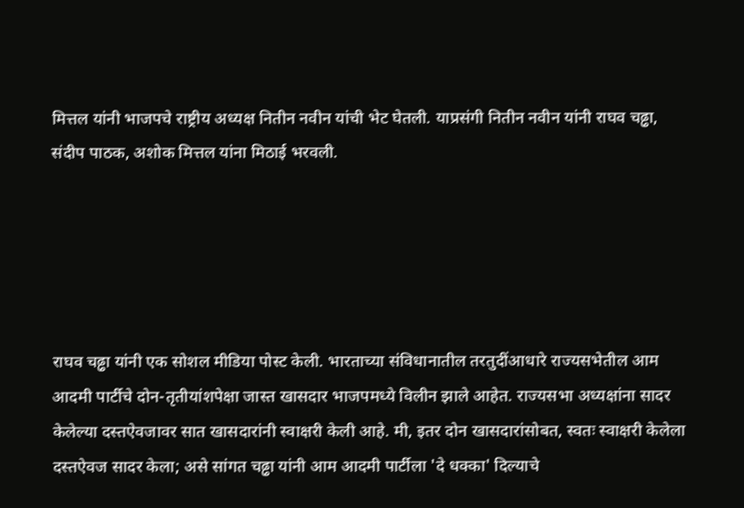मित्तल यांनी भाजपचे राष्ट्रीय अध्यक्ष नितीन नवीन यांची भेट घेतली. याप्रसंगी नितीन नवीन यांनी राघव चढ्ढा, संदीप पाठक, अशोक मित्तल यांना मिठाई भरवली.





राघव चढ्ढा यांनी एक सोशल मीडिया पोस्ट केली. भारताच्या संविधानातील तरतुदींआधारे राज्यसभेतील आम आदमी पार्टीचे दोन-तृतीयांशपेक्षा जास्त खासदार भाजपमध्ये विलीन झाले आहेत. राज्यसभा अध्यक्षांना सादर केलेल्या दस्तऐवजावर सात खासदारांनी स्वाक्षरी केली आहे. मी, इतर दोन खासदारांसोबत, स्वतः स्वाक्षरी केलेला दस्तऐवज सादर केला; असे सांगत चढ्ढा यांनी आम आदमी पार्टीला 'दे धक्का' दिल्याचे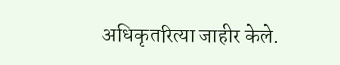अधिकृतरित्या जाहीर केले.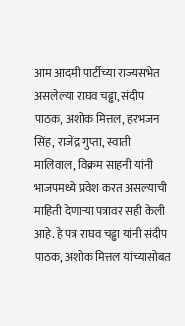आम आदमी पार्टीच्या राज्यसभेत असलेल्या राघव चढ्ढा, संदीप पाठक, अशोक मित्तल, हरभजन सिंह, राजेंद्र गुप्ता, स्वाती मालिवाल, विक्रम साहनी यांनी भाजपमध्ये प्रवेश करत असल्याची माहिती देणाऱ्या पत्रावर सही केली आहे. हे पत्र राघव चढ्ढा यांनी संदीप पाठक, अशोक मित्तल यांच्यासोबत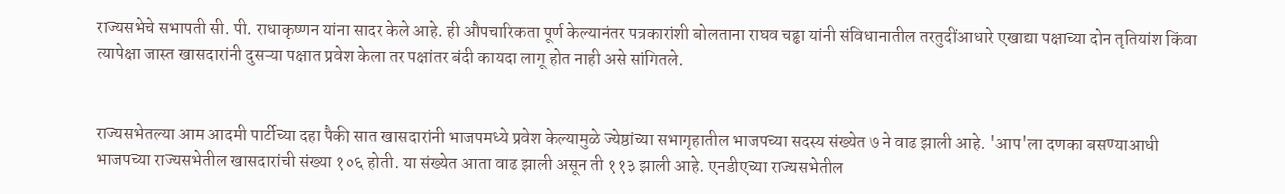राज्यसभेचे सभापती सी. पी. राधाकृष्णन यांना सादर केले आहे. ही औपचारिकता पूर्ण केल्यानंतर पत्रकारांशी बोलताना राघव चढ्ढा यांनी संविधानातील तरतुदींआधारे एखाद्या पक्षाच्या दोन तृतियांश किंवा त्यापेक्षा जास्त खासदारांनी दुसऱ्या पक्षात प्रवेश केला तर पक्षांतर बंदी कायदा लागू होत नाही असे सांगितले.


राज्यसभेतल्या आम आदमी पार्टीच्या दहा पैकी सात खासदारांनी भाजपमध्ये प्रवेश केल्यामुळे ज्येष्ठांच्या सभागृहातील भाजपच्या सदस्य संख्येत ७ ने वाढ झाली आहे. 'आप'ला दणका बसण्याआधी भाजपच्या राज्यसभेतील खासदारांची संख्या १०६ होती. या संख्येत आता वाढ झाली असून ती ११३ झाली आहे. एनडीएच्या राज्यसभेतील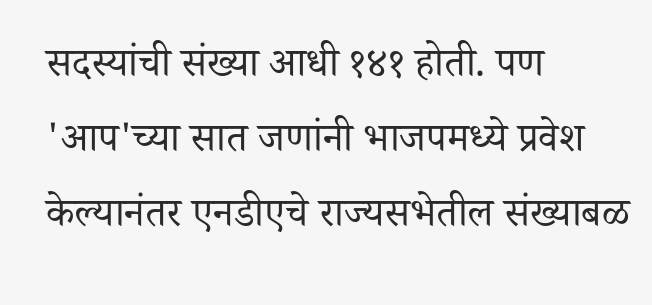सदस्यांची संख्या आधी १४१ होती. पण 'आप'च्या सात जणांनी भाजपमध्ये प्रवेश केल्यानंतर एनडीएचे राज्यसभेतील संख्याबळ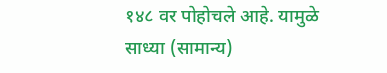१४८ वर पोहोचले आहे. यामुळे साध्या (सामान्य)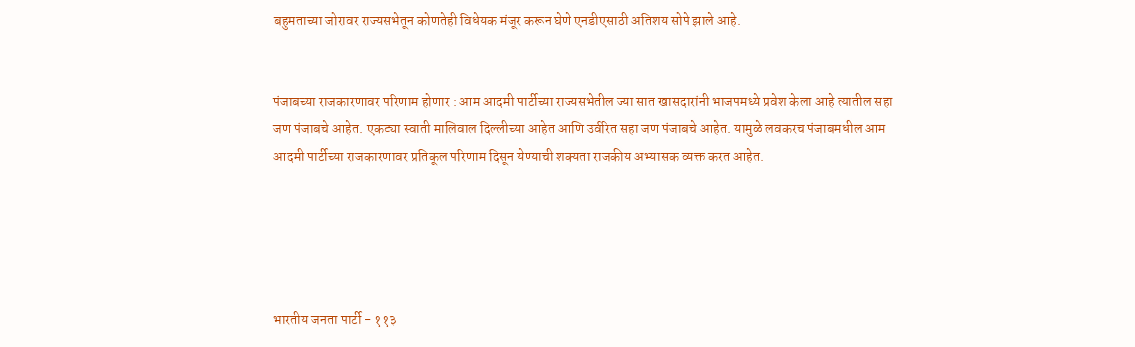बहुमताच्या जोरावर राज्यसभेतून कोणतेही विधेयक मंजूर करून घेणे एनडीएसाठी अतिशय सोपे झाले आहे.


पंजाबच्या राजकारणावर परिणाम होणार : आम आदमी पार्टीच्या राज्यसभेतील ज्या सात खासदारांनी भाजपमध्ये प्रवेश केला आहे त्यातील सहा जण पंजाबचे आहेत. एकट्या स्वाती मालिवाल दिल्लीच्या आहेत आणि उर्वरित सहा जण पंजाबचे आहेत. यामुळे लवकरच पंजाबमधील आम आदमी पार्टीच्या राजकारणावर प्रतिकूल परिणाम दिसून येण्याची शक्यता राजकीय अभ्यासक व्यक्त करत आहेत.





भारतीय जनता पार्टी - ११३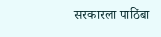सरकारला पाठिंबा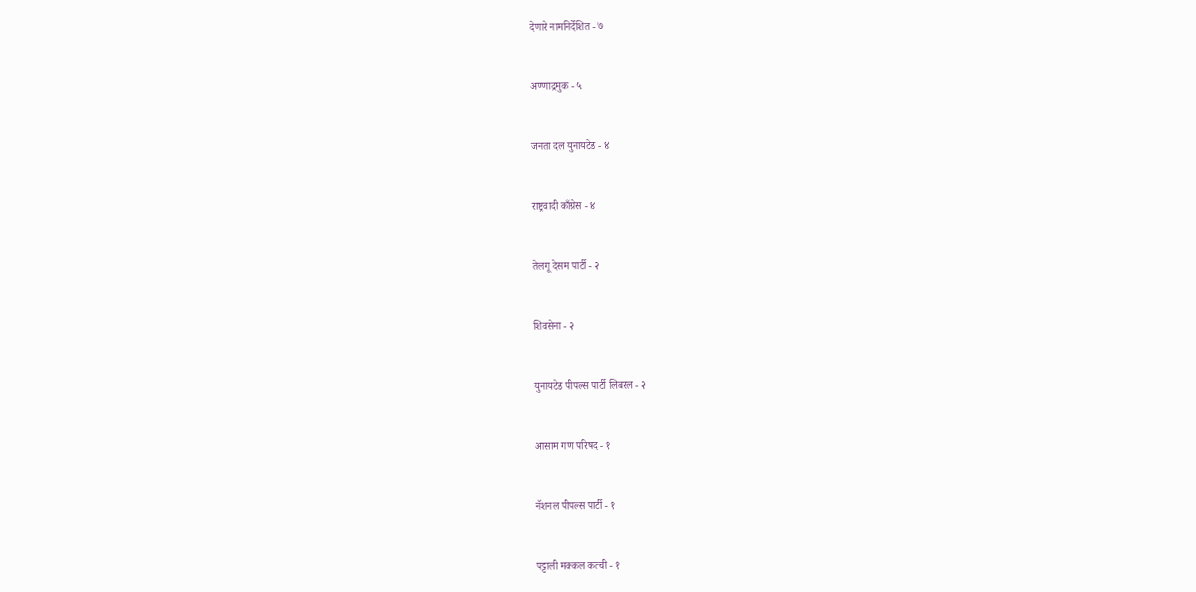देणारे नामनिर्देशित - ७


अण्णाद्रमुक - ५


जनता दल युनायटेड - ४


राष्ट्रवादी काँग्रेस - ४


तेलगू देसम पार्टी - २


शिवसेना - २


युनायटेड पीपल्स पार्टी लिबरल - २


आसाम गण परिषद - १


नॅशनल पीपल्स पार्टी - १


पट्टाली मक्कल कत्ची - १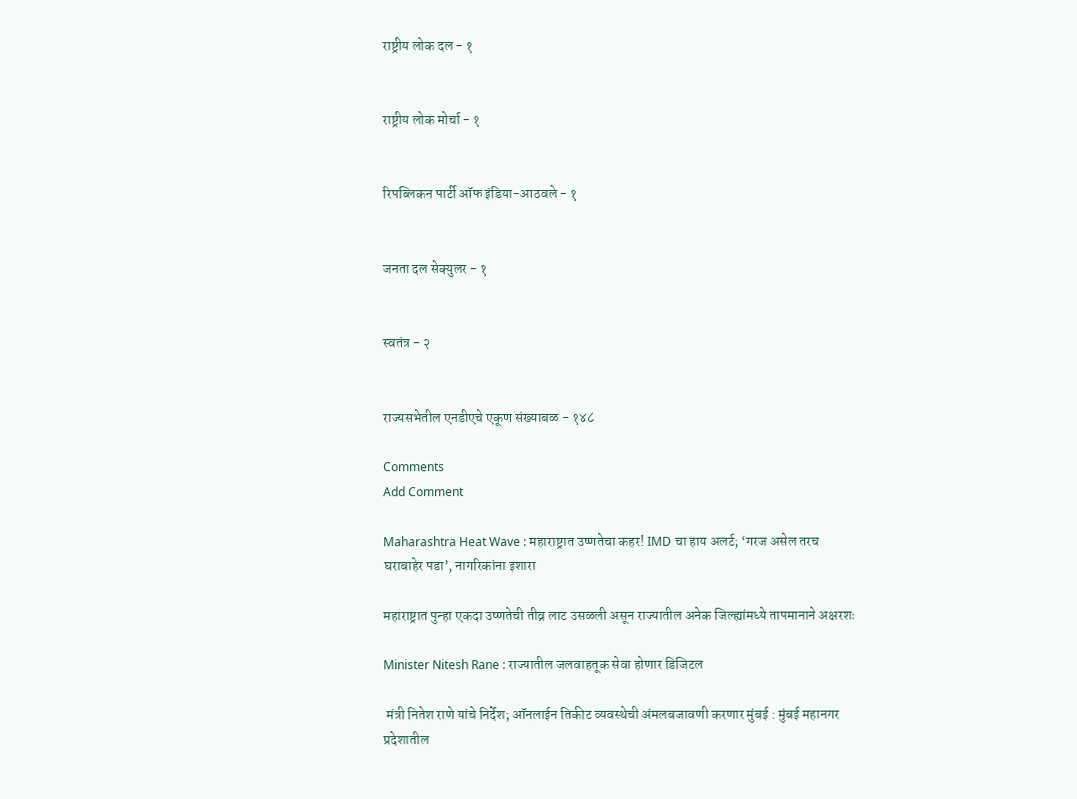राष्ट्रीय लोक दल - १


राष्ट्रीय लोक मोर्चा - १


रिपब्लिकन पार्टी ऑफ इंडिया-आठवले - १


जनता दल सेक्युलर - १


स्वतंत्र - २


राज्यसभेतील एनडीएचे एकूण संख्याबळ - १४८

Comments
Add Comment

Maharashtra Heat Wave : महाराष्ट्रात उष्णतेचा कहर! IMD चा हाय अलर्ट; ‘गरज असेल तरच घराबाहेर पडा’, नागरिकांना इशारा

महाराष्ट्रात पुन्हा एकदा उष्णतेची तीव्र लाट उसळली असून राज्यातील अनेक जिल्ह्यांमध्ये तापमानाने अक्षरशः

Minister Nitesh Rane : राज्यातील जलवाहतूक सेवा होणार डिजिटल

 मंत्री नितेश राणे यांचे निर्देश; ऑनलाईन तिकीट व्यवस्थेची अंमलबजावणी करणार मुंबई : मुंबई महानगर प्रदेशातील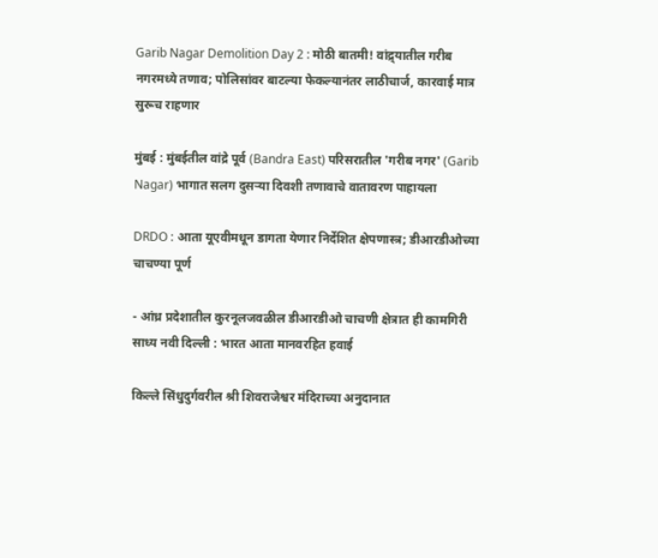Garib Nagar Demolition Day 2 : मोठी बातमी! वांद्र्यातील गरीब नगरमध्ये तणाव; पोलिसांवर बाटल्या फेकल्यानंतर लाठीचार्ज, कारवाई मात्र सुरूच राहणार

मुंबई : मुंबईतील वांद्रे पूर्व (Bandra East) परिसरातील 'गरीब नगर' (Garib Nagar) भागात सलग दुसऱ्या दिवशी तणावाचे वातावरण पाहायला

DRDO : आता यूएवीमधून डागता येणार निर्देशित क्षेपणास्त्र; डीआरडीओच्या चाचण्या पूर्ण

- आंध्र प्रदेशातील कुरनूलजवळील डीआरडीओ चाचणी क्षेत्रात ही कामगिरी साध्य नवी दिल्ली : भारत आता मानवरहित हवाई

किल्ले सिंधुदुर्गवरील श्री शिवराजेश्वर मंदिराच्या अनुदानात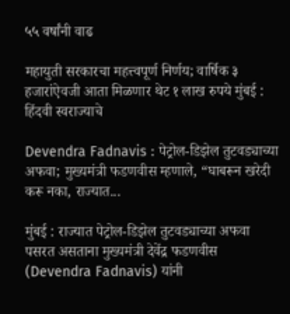५५ वर्षांनी वाढ

महायुती सरकारचा महत्त्वपूर्ण निर्णय; वार्षिक ३ हजारांऐवजी आता मिळणार थेट १ लाख रुपये मुंबई : हिंदवी स्वराज्याचे

Devendra Fadnavis : पेट्रोल-डिझेल तुटवड्याच्या अफवा; मुख्यमंत्री फडणवीस म्हणाले, “घाबरून खरेदी करू नका, राज्यात...

मुंबई : राज्यात पेट्रोल-डिझेल तुटवड्याच्या अफवा पसरत असताना मुख्यमंत्री देवेंद्र फडणवीस (Devendra Fadnavis) यांनी